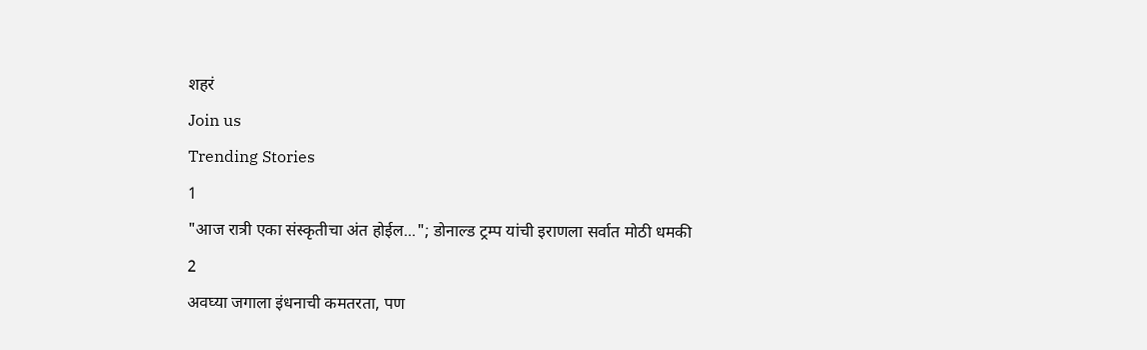शहरं
Join us
Trending Stories
1
"आज रात्री एका संस्कृतीचा अंत होईल..."; डोनाल्ड ट्रम्प यांची इराणला सर्वात मोठी धमकी
2
अवघ्या जगाला इंधनाची कमतरता, पण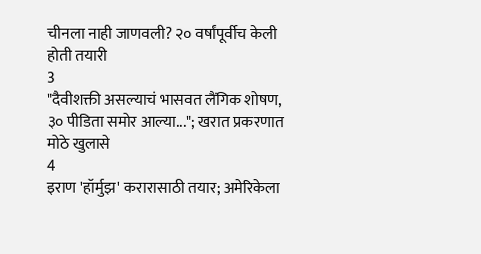चीनला नाही जाणवली? २० वर्षांपूर्वीच केली होती तयारी
3
"दैवीशक्ती असल्याचं भासवत लैंगिक शोषण, ३० पीडिता समोर आल्या..."; खरात प्रकरणात मोठे खुलासे
4
इराण 'हॉर्मुझ' करारासाठी तयार; अमेरिकेला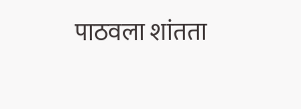पाठवला शांतता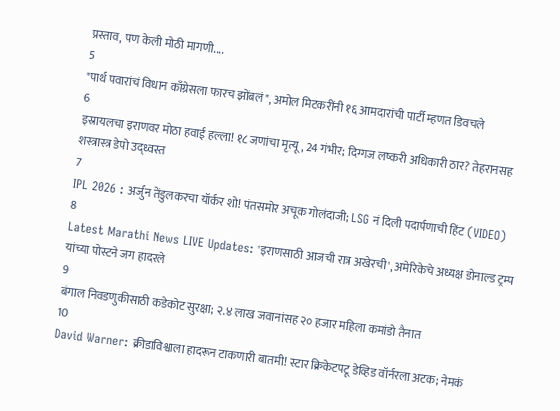प्रस्ताव, पण केली मोठी मागणी....
5
"पार्थ पवारांचं विधान काँग्रेसला फारच झोंबलं", अमोल मिटकरींनी १६ आमदारांची पार्टी म्हणत डिवचले
6
इस्रायलचा इराणवर मोठा हवाई हल्ला! १८ जणांचा मृत्यू, 24 गंभीर; दिग्गज लष्करी अधिकारी ठार? तेहरानसह शस्त्रास्त्र डेपो उद्ध्वस्त
7
IPL 2026 : अर्जुन तेंडुलकरचा यॉर्कर शो! पंतसमोर अचूक गोलंदाजी; LSG नं दिली पदार्पणाची हिंट (VIDEO)
8
Latest Marathi News LIVE Updates: 'इराणसाठी आजची रात्र अखेरची', अमेरिकेचे अध्यक्ष डोनाल्ड ट्रम्प यांच्या पोस्टने जग हादरले
9
बंगाल निवडणुकीसाठी कडेकोट सुरक्षा; २.४ लाख जवानांसह २० हजार महिला कमांडो तैनात
10
David Warner: क्रीडाविश्वाला हादरून टाकणारी बातमी! स्टार क्रिकेटपटू डेव्हिड वॉर्नरला अटक; नेमकं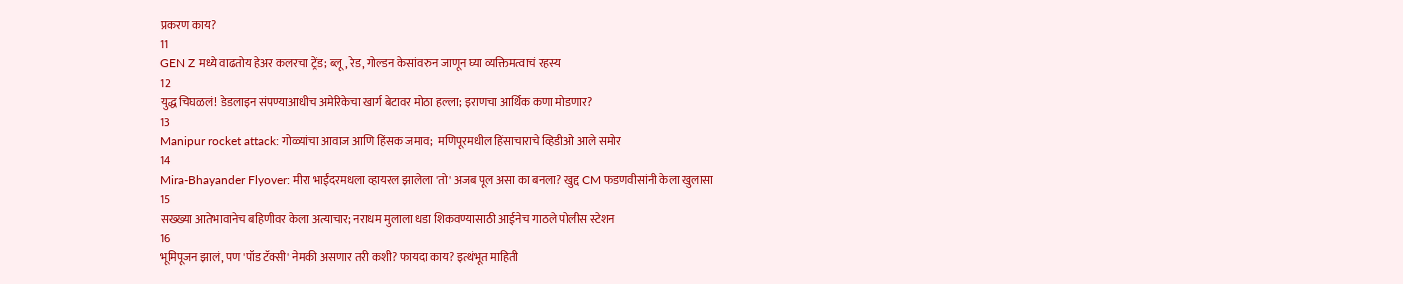प्रकरण काय?
11
GEN Z मध्ये वाढतोय हेअर कलरचा ट्रेंड; ब्लू, रेड, गोल्डन केसांवरुन जाणून घ्या व्यक्तिमत्वाचं रहस्य
12
युद्ध चिघळलं! डेडलाइन संपण्याआधीच अमेरिकेचा खार्ग बेटावर मोठा हल्ला; इराणचा आर्थिक कणा मोडणार?
13
Manipur rocket attack: गोळ्यांचा आवाज आणि हिंसक जमाव;  मणिपूरमधील हिंसाचाराचे व्हिडीओ आले समोर
14
Mira-Bhayander Flyover: मीरा भाईंदरमधला व्हायरल झालेला 'तो' अजब पूल असा का बनला? खुद्द CM फडणवीसांनी केला खुलासा
15
सख्ख्या आतेभावानेच बहिणीवर केला अत्याचार; नराधम मुलाला धडा शिकवण्यासाठी आईनेच गाठले पोलीस स्टेशन
16
भूमिपूजन झालं, पण 'पॉड टॅक्सी' नेमकी असणार तरी कशी? फायदा काय? इत्थंभूत माहिती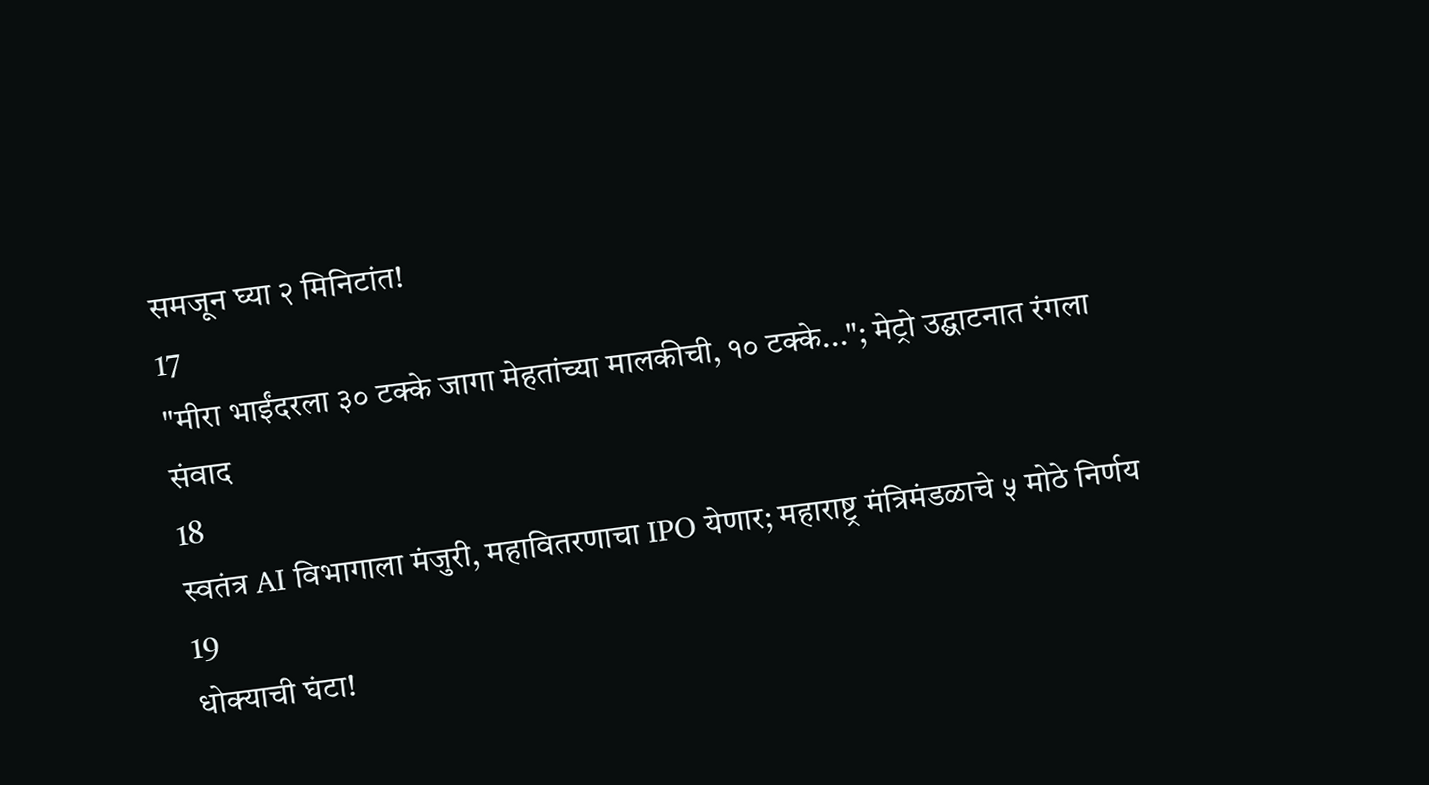समजून घ्या २ मिनिटांत!
17
"मीरा भाईंदरला ३० टक्के जागा मेहतांच्या मालकीची, १० टक्के..."; मेट्रो उद्घाटनात रंगला संवाद
18
स्वतंत्र AI विभागाला मंजुरी, महावितरणाचा IPO येणार; महाराष्ट्र मंत्रिमंडळाचे ५ मोठे निर्णय
19
धोक्याची घंटा!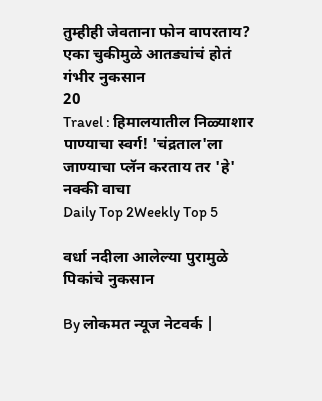तुम्हीही जेवताना फोन वापरताय? एका चुकीमुळे आतड्यांचं होतं गंभीर नुकसान
20
Travel : हिमालयातील निळ्याशार पाण्याचा स्वर्ग! 'चंद्रताल'ला जाण्याचा प्लॅन करताय तर 'हे' नक्की वाचा
Daily Top 2Weekly Top 5

वर्धा नदीला आलेल्या पुरामुळे पिकांचे नुकसान

By लोकमत न्यूज नेटवर्क |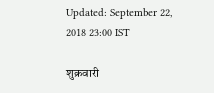Updated: September 22, 2018 23:00 IST

शुक्रवारी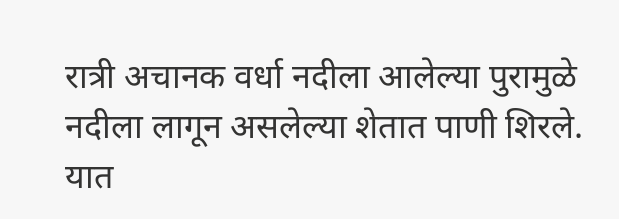रात्री अचानक वर्धा नदीला आलेल्या पुरामुळे नदीला लागून असलेल्या शेतात पाणी शिरले. यात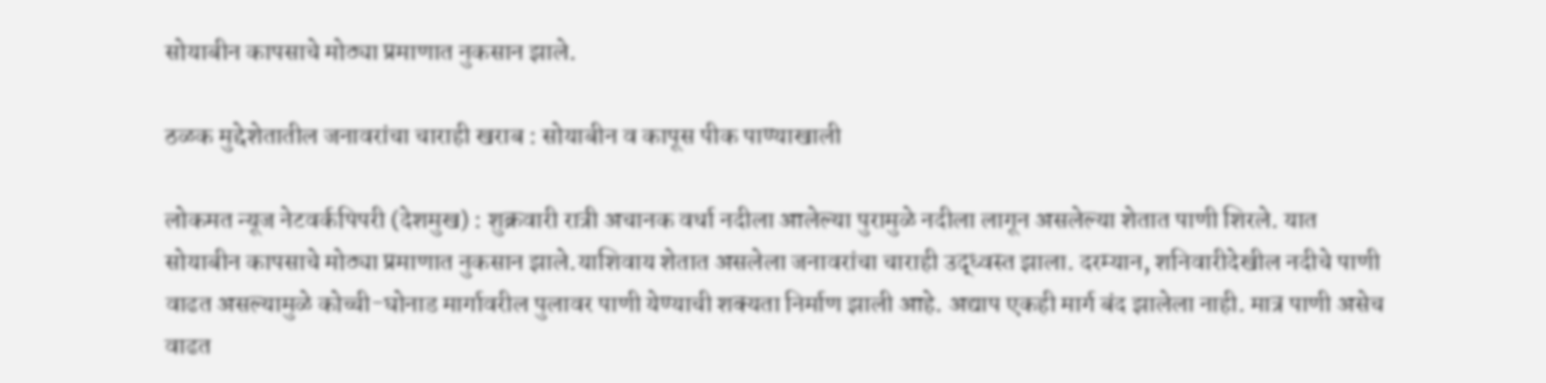सोयाबीन कापसाचे मोठ्या प्रमाणात नुकसान झाले.

ठळक मुद्देशेतातील जनावरांचा चाराही खराब : सोयाबीन व कापूस पीक पाण्याखाली

लोकमत न्यूज नेटवर्कपिपरी (देशमुख) : शुक्रवारी रात्री अचानक वर्धा नदीला आलेल्या पुरामुळे नदीला लागून असलेल्या शेतात पाणी शिरले. यात सोयाबीन कापसाचे मोठ्या प्रमाणात नुकसान झाले.याशिवाय शेतात असलेला जनावरांचा चाराही उद्ध्वस्त झाला. दरम्यान, शनिवारीदेखील नदीचे पाणी वाढत असल्यामुळे कोच्ची-घोनाड मार्गावरील पुलावर पाणी येण्याची शक्यता निर्माण झाली आहे. अद्याप एकही मार्ग बंद झालेला नाही. मात्र पाणी असेच वाढत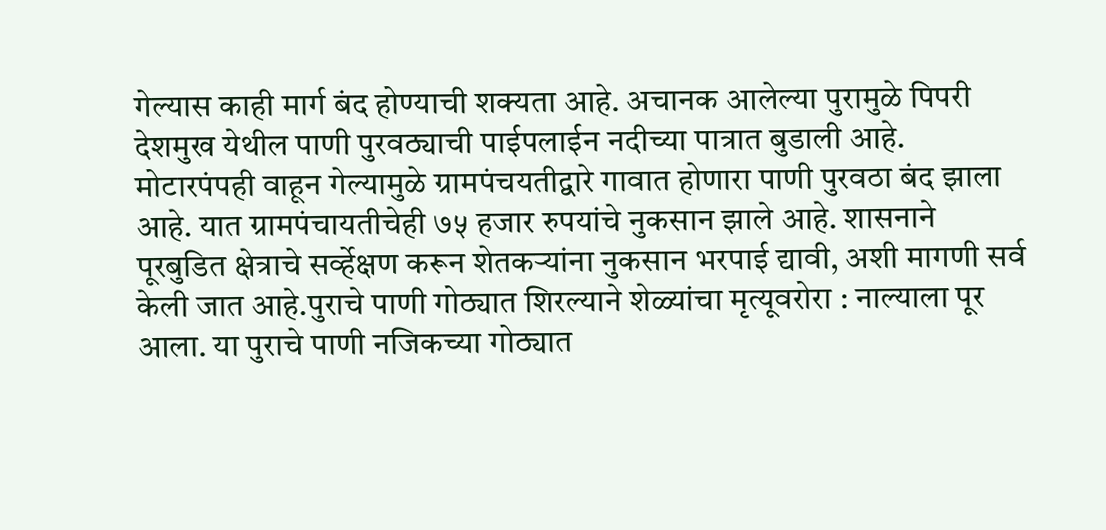गेल्यास काही मार्ग बंद होण्याची शक्यता आहे. अचानक आलेल्या पुरामुळे पिपरी देशमुख येथील पाणी पुरवठ्याची पाईपलाईन नदीच्या पात्रात बुडाली आहे. मोटारपंपही वाहून गेल्यामुळे ग्रामपंचयतीद्वारे गावात होणारा पाणी पुरवठा बंद झाला आहे. यात ग्रामपंचायतीचेही ७५ हजार रुपयांचे नुकसान झाले आहे. शासनाने पूरबुडित क्षेत्राचे सर्व्हेक्षण करून शेतकऱ्यांना नुकसान भरपाई द्यावी, अशी मागणी सर्व केली जात आहे.पुराचे पाणी गोठ्यात शिरल्याने शेळ्यांचा मृत्यूवरोरा : नाल्याला पूर आला. या पुराचे पाणी नजिकच्या गोठ्यात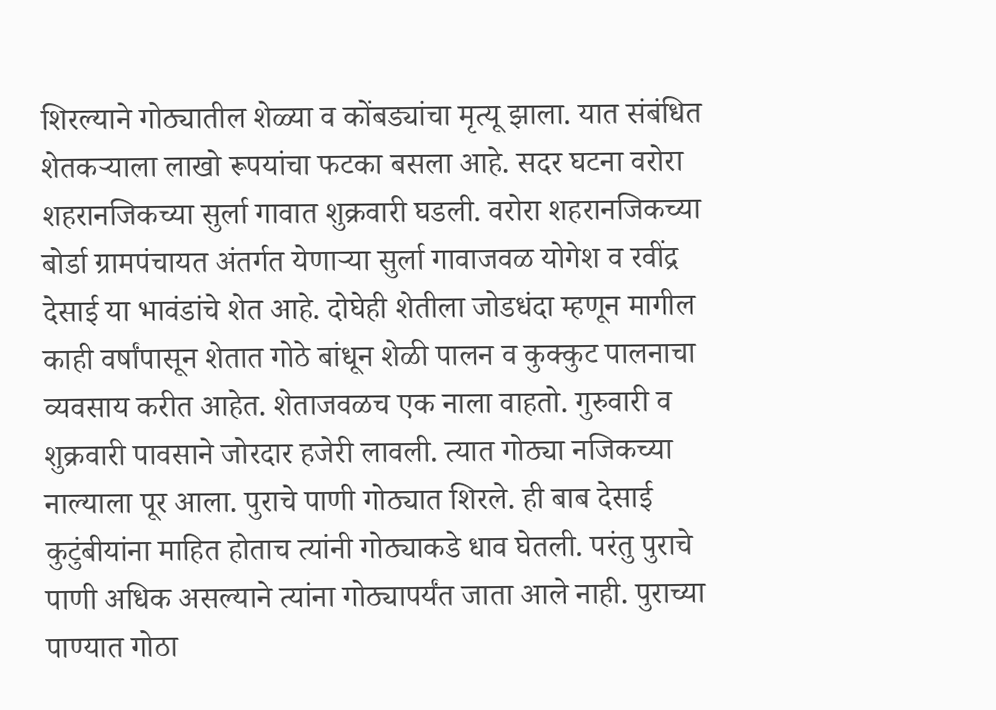शिरल्याने गोठ्यातील शेळ्या व कोंबड्यांचा मृत्यू झाला. यात संबंधित शेतकऱ्याला लाखो रूपयांचा फटका बसला आहे. सदर घटना वरोरा शहरानजिकच्या सुर्ला गावात शुक्रवारी घडली. वरोरा शहरानजिकच्या बोर्डा ग्रामपंचायत अंतर्गत येणाऱ्या सुर्ला गावाजवळ योगेश व रवींद्र देसाई या भावंडांचे शेत आहे. दोघेही शेतीला जोडधंदा म्हणून मागील काही वर्षांपासून शेतात गोठे बांधून शेळी पालन व कुक्कुट पालनाचा व्यवसाय करीत आहेत. शेताजवळच एक नाला वाहतो. गुरुवारी व शुक्रवारी पावसाने जोरदार हजेरी लावली. त्यात गोठ्या नजिकच्या नाल्याला पूर आला. पुराचे पाणी गोठ्यात शिरले. ही बाब देसाई कुटुंबीयांना माहित होताच त्यांनी गोठ्याकडे धाव घेतली. परंतु पुराचे पाणी अधिक असल्याने त्यांना गोठ्यापर्यंत जाता आले नाही. पुराच्या पाण्यात गोठा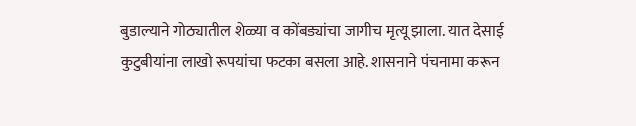बुडाल्याने गोठ्यातील शेळ्या व कोंबड्यांचा जागीच मृत्यू झाला. यात देसाई कुटुबीयांना लाखो रूपयांचा फटका बसला आहे. शासनाने पंचनामा करून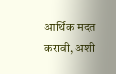आर्थिक मदत करावी, अशी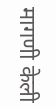मागणी केली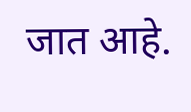जात आहे.